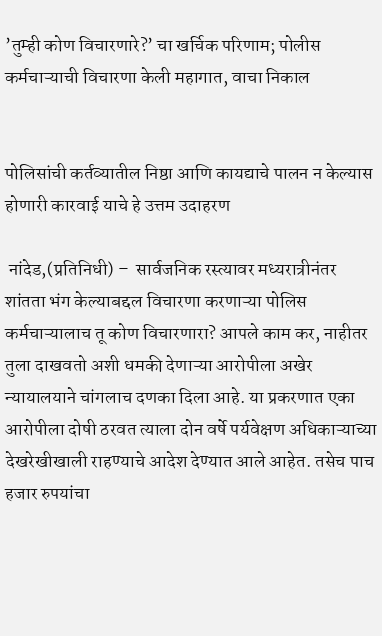’तुम्ही कोण विचारणारे?’ चा खर्चिक परिणाम; पोलीस कर्मचाऱ्याची विचारणा केली महागात, वाचा निकाल


पोलिसांची कर्तव्यातील निष्ठा आणि कायद्याचे पालन न केल्यास होणारी कारवाई याचे हे उत्तम उदाहरण

 नांदेड,(प्रतिनिधी) –  सार्वजनिक रस्त्यावर मध्यरात्रीनंतर शांतता भंग केल्याबद्दल विचारणा करणाऱ्या पोलिस कर्मचाऱ्यालाच तू कोण विचारणारा? आपले काम कर, नाहीतर तुला दाखवतो अशी धमकी देणाऱ्या आरोपीला अखेर न्यायालयाने चांगलाच दणका दिला आहे. या प्रकरणात एका आरोपीला दोषी ठरवत त्याला दोन वर्षे पर्यवेक्षण अधिकाऱ्याच्या देखरेखीखाली राहण्याचे आदेश देण्यात आले आहेत. तसेच पाच हजार रुपयांचा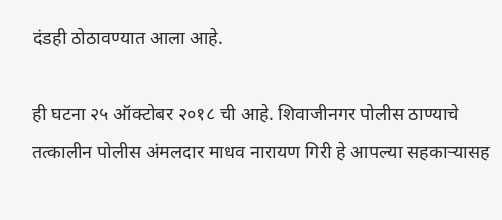दंडही ठोठावण्यात आला आहे.

ही घटना २५ ऑक्टोबर २०१८ ची आहे. शिवाजीनगर पोलीस ठाण्याचे तत्कालीन पोलीस अंमलदार माधव नारायण गिरी हे आपल्या सहकाऱ्यासह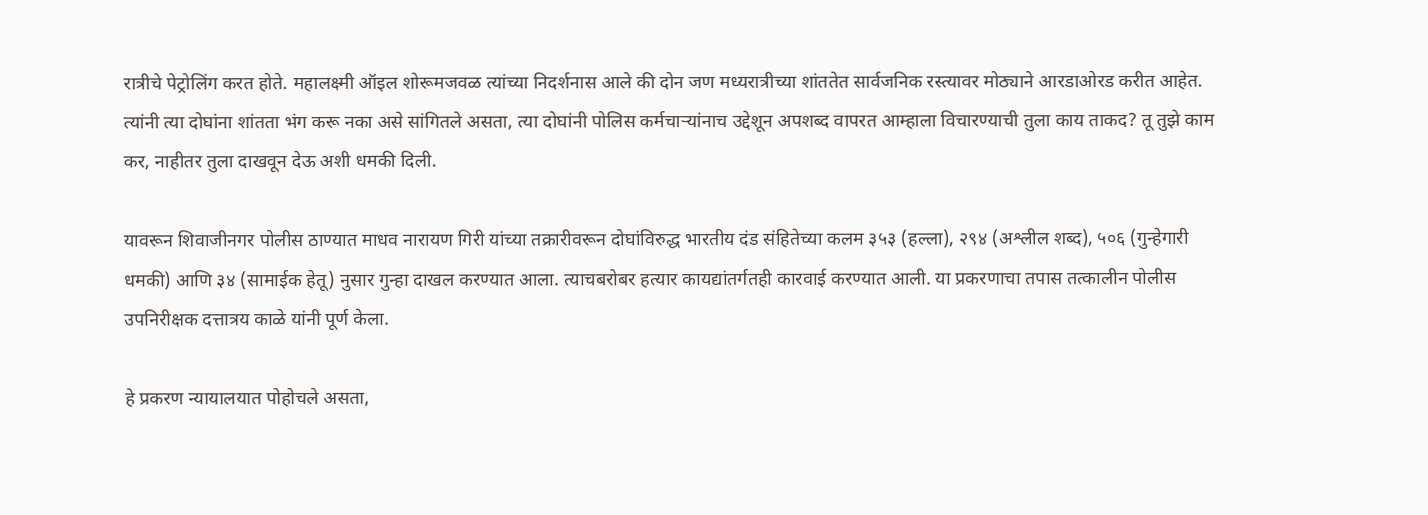रात्रीचे पेट्रोलिंग करत होते. महालक्ष्मी ऑइल शोरूमजवळ त्यांच्या निदर्शनास आले की दोन जण मध्यरात्रीच्या शांततेत सार्वजनिक रस्त्यावर मोठ्याने आरडाओरड करीत आहेत. त्यांनी त्या दोघांना शांतता भंग करू नका असे सांगितले असता, त्या दोघांनी पोलिस कर्मचाऱ्यांनाच उद्देशून अपशब्द वापरत आम्हाला विचारण्याची तुला काय ताकद? तू तुझे काम कर, नाहीतर तुला दाखवून देऊ अशी धमकी दिली.

यावरून शिवाजीनगर पोलीस ठाण्यात माधव नारायण गिरी यांच्या तक्रारीवरून दोघांविरुद्ध भारतीय दंड संहितेच्या कलम ३५३ (हल्ला), २९४ (अश्लील शब्द), ५०६ (गुन्हेगारी धमकी) आणि ३४ (सामाईक हेतू) नुसार गुन्हा दाखल करण्यात आला. त्याचबरोबर हत्यार कायद्यांतर्गतही कारवाई करण्यात आली. या प्रकरणाचा तपास तत्कालीन पोलीस उपनिरीक्षक दत्तात्रय काळे यांनी पूर्ण केला.

हे प्रकरण न्यायालयात पोहोचले असता,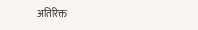अतिरिक्त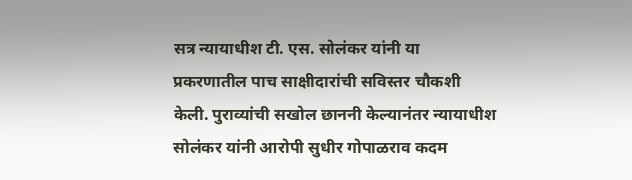सत्र न्यायाधीश टी. एस. सोलंकर यांनी या प्रकरणातील पाच साक्षीदारांची सविस्तर चौकशी केली. पुराव्यांची सखोल छाननी केल्यानंतर न्यायाधीश सोलंकर यांनी आरोपी सुधीर गोपाळराव कदम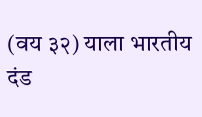(वय ३२) याला भारतीय दंड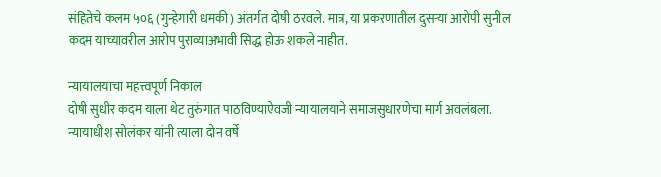संहितेचे कलम ५०६ (गुन्हेगारी धमकी) अंतर्गत दोषी ठरवले. मात्र, या प्रकरणातील दुसऱ्या आरोपी सुनील कदम याच्यावरील आरोप पुराव्याअभावी सिद्ध होऊ शकले नाहीत.

न्यायालयाचा महत्त्वपूर्ण निकाल
दोषी सुधीर कदम याला थेट तुरुंगात पाठविण्याऐवजी न्यायालयाने समाजसुधारणेचा मार्ग अवलंबला. न्यायाधीश सोलंकर यांनी त्याला दोन वर्षे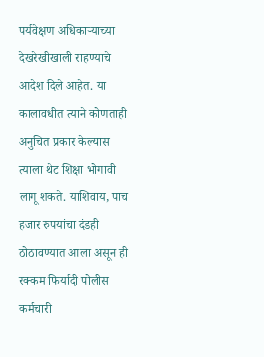पर्यवेक्षण अधिकाऱ्याच्या देखरेखीखाली राहण्याचे आदेश दिले आहेत. या कालावधीत त्याने कोणताही अनुचित प्रकार केल्यास त्याला थेट शिक्षा भोगावी लागू शकते. याशिवाय, पाच हजार रुपयांचा दंडही ठोठावण्यात आला असून ही रक्कम फिर्यादी पोलीस कर्मचारी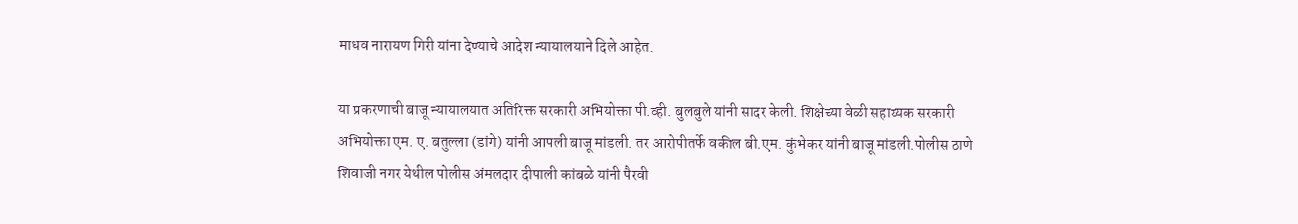माधव नारायण गिरी यांना देण्याचे आदेश न्यायालयाने दिले आहेत.

या प्रकरणाची बाजू न्यायालयात अतिरिक्त सरकारी अभियोक्ता पी.व्ही. बुलबुले यांनी सादर केली. शिक्षेच्या वेळी सहाय्यक सरकारी अभियोक्ता एम. ए. बतुल्ला (डांगे) यांनी आपली बाजू मांडली. तर आरोपीतर्फे वकील बी.एम. कुंभेकर यांनी बाजू मांडली.पोलीस ठाणे शिवाजी नगर येथील पोलीस अंमलदार दीपाली कांबळे यांनी पैरवी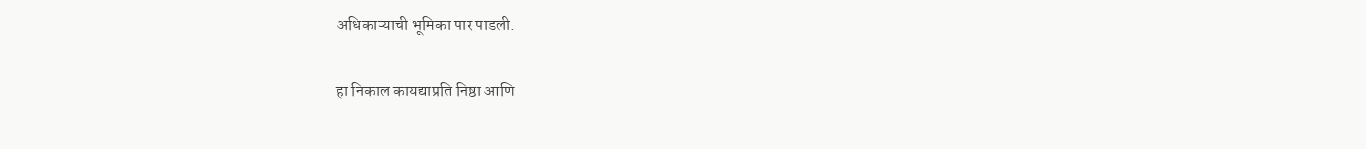अधिकाऱ्याची भूमिका पार पाडली.

हा निकाल कायद्याप्रति निष्ठा आणि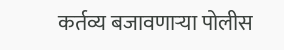कर्तव्य बजावणाऱ्या पोलीस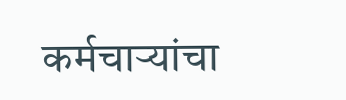कर्मचाऱ्यांचा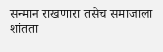सन्मान राखणारा तसेच समाजाला शांतता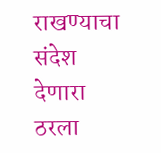राखण्याचा संदेश देणारा ठरला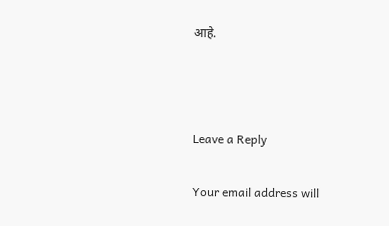आहे.



Leave a Reply

Your email address will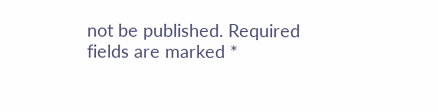not be published. Required fields are marked *